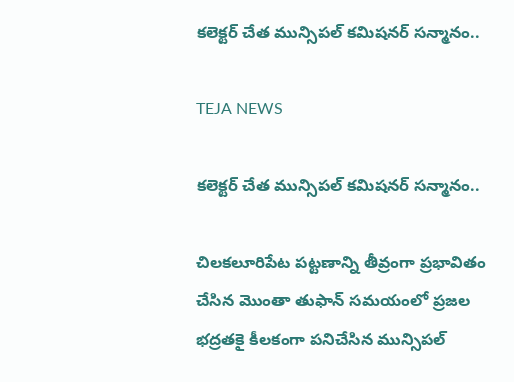కలెక్టర్ చేత మున్సిపల్ కమిషనర్ సన్మానం..

TEJA NEWS

కలెక్టర్ చేత మున్సిపల్ కమిషనర్ సన్మానం..

చిలకలూరిపేట పట్టణాన్ని తీవ్రంగా ప్రభావితం చేసిన మొంతా తుఫాన్ సమయంలో ప్రజల భద్రతకై కీలకంగా పనిచేసిన మున్సిపల్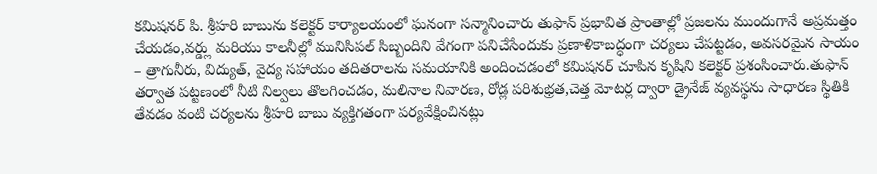కమిషనర్ పి. శ్రీహరి బాబును కలెక్టర్ కార్యాలయంలో ఘనంగా సన్మానించారు తుఫాన్ ప్రభావిత ప్రాంతాల్లో ప్రజలను ముందుగానే అప్రమత్తం చేయడం,వర్డ్లు మరియు కాలనీల్లో మునిసిపల్ సిబ్బందిని వేగంగా పనిచేసేందుకు ప్రణాళికాబద్ధంగా చర్యలు చేపట్టడం, అవసరమైన సాయం – త్రాగునీరు, విద్యుత్, వైద్య సహాయం తదితరాలను సమయానికి అందించడంలో కమిషనర్ చూపిన కృషిని కలెక్టర్ ప్రశంసించారు.తుఫాన్ తర్వాత పట్టణంలో నీటి నిల్వలు తొలగించడం, మలినాల నివారణ, రోడ్ల పరిశుభ్రత,చెత్త మోటర్ల ద్వారా డ్రైనేజ్ వ్యవస్థను సాధారణ స్థితికి తేవడం వంటి చర్యలను శ్రీహరి బాబు వ్యక్తిగతంగా పర్యవేక్షించినట్లు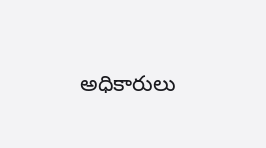అధికారులు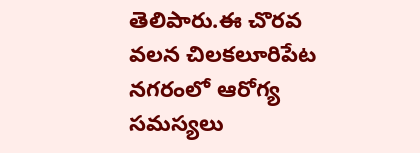తెలిపారు.ఈ చొరవ వలన చిలకలూరిపేట నగరంలో ఆరోగ్య సమస్యలు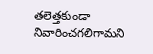తలెత్తకుండా నివారించగలిగామని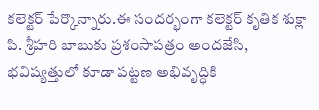కలెక్టర్ పేర్కొన్నారు.ఈ సందర్భంగా కలెక్టర్ కృతిక శుక్లా పి. శ్రీహరి బాబుకు ప్రశంసాపత్రం అందజేసి, భవిష్యత్తులో కూడా పట్టణ అభివృద్ధికి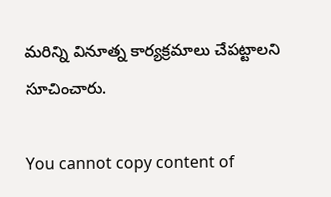మరిన్ని వినూత్న కార్యక్రమాలు చేపట్టాలని సూచించారు.

You cannot copy content of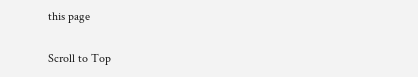this page

Scroll to Top